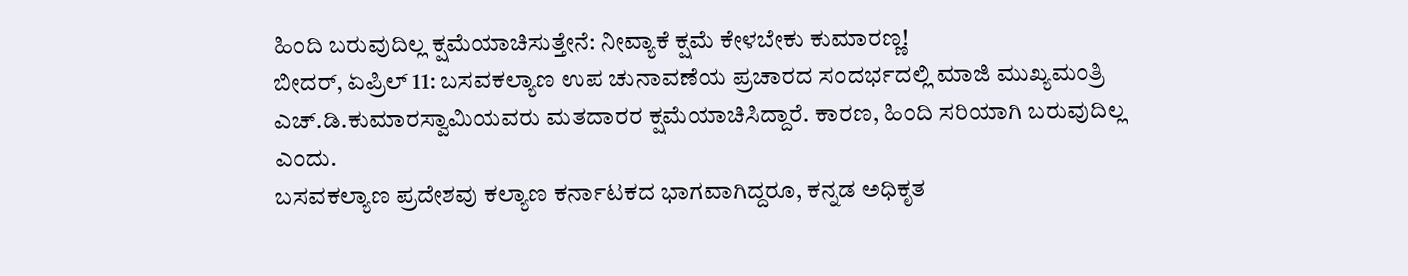ಹಿಂದಿ ಬರುವುದಿಲ್ಲ ಕ್ಷಮೆಯಾಚಿಸುತ್ತೇನೆ: ನೀವ್ಯಾಕೆ ಕ್ಷಮೆ ಕೇಳಬೇಕು ಕುಮಾರಣ್ಣ!
ಬೀದರ್, ಏಪ್ರಿಲ್ 11: ಬಸವಕಲ್ಯಾಣ ಉಪ ಚುನಾವಣೆಯ ಪ್ರಚಾರದ ಸಂದರ್ಭದಲ್ಲಿ ಮಾಜಿ ಮುಖ್ಯಮಂತ್ರಿ ಎಚ್.ಡಿ.ಕುಮಾರಸ್ವಾಮಿಯವರು ಮತದಾರರ ಕ್ಷಮೆಯಾಚಿಸಿದ್ದಾರೆ. ಕಾರಣ, ಹಿಂದಿ ಸರಿಯಾಗಿ ಬರುವುದಿಲ್ಲ ಎಂದು.
ಬಸವಕಲ್ಯಾಣ ಪ್ರದೇಶವು ಕಲ್ಯಾಣ ಕರ್ನಾಟಕದ ಭಾಗವಾಗಿದ್ದರೂ, ಕನ್ನಡ ಅಧಿಕೃತ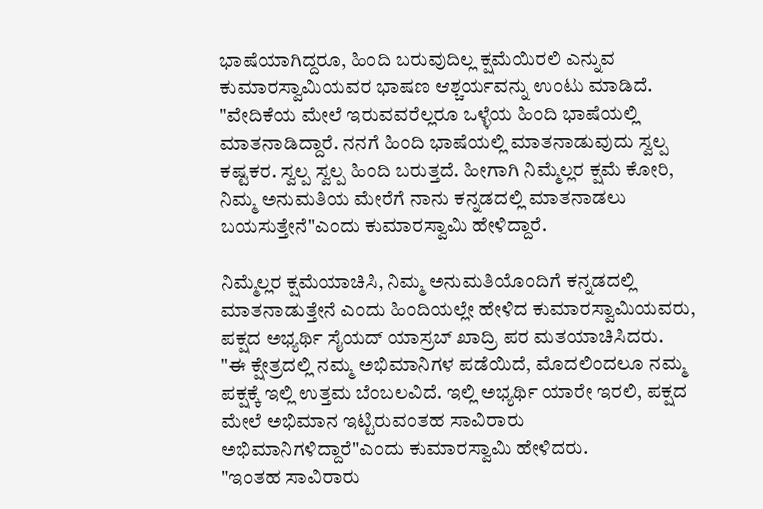ಭಾಷೆಯಾಗಿದ್ದರೂ, ಹಿಂದಿ ಬರುವುದಿಲ್ಲ ಕ್ಷಮೆಯಿರಲಿ ಎನ್ನುವ ಕುಮಾರಸ್ವಾಮಿಯವರ ಭಾಷಣ ಆಶ್ಚರ್ಯವನ್ನು ಉಂಟು ಮಾಡಿದೆ.
"ವೇದಿಕೆಯ ಮೇಲೆ ಇರುವವರೆಲ್ಲರೂ ಒಳ್ಳೆಯ ಹಿಂದಿ ಭಾಷೆಯಲ್ಲಿ ಮಾತನಾಡಿದ್ದಾರೆ. ನನಗೆ ಹಿಂದಿ ಭಾಷೆಯಲ್ಲಿ ಮಾತನಾಡುವುದು ಸ್ವಲ್ಪ ಕಷ್ಟಕರ. ಸ್ವಲ್ಪ ಸ್ವಲ್ಪ ಹಿಂದಿ ಬರುತ್ತದೆ. ಹೀಗಾಗಿ ನಿಮ್ಮೆಲ್ಲರ ಕ್ಷಮೆ ಕೋರಿ, ನಿಮ್ಮ ಅನುಮತಿಯ ಮೇರೆಗೆ ನಾನು ಕನ್ನಡದಲ್ಲಿ ಮಾತನಾಡಲು ಬಯಸುತ್ತೇನೆ"ಎಂದು ಕುಮಾರಸ್ವಾಮಿ ಹೇಳಿದ್ದಾರೆ.

ನಿಮ್ಮೆಲ್ಲರ ಕ್ಷಮೆಯಾಚಿಸಿ, ನಿಮ್ಮ ಅನುಮತಿಯೊಂದಿಗೆ ಕನ್ನಡದಲ್ಲಿ ಮಾತನಾಡುತ್ತೇನೆ ಎಂದು ಹಿಂದಿಯಲ್ಲೇ ಹೇಳಿದ ಕುಮಾರಸ್ವಾಮಿಯವರು, ಪಕ್ಷದ ಅಭ್ಯರ್ಥಿ ಸೈಯದ್ ಯಾಸ್ರಬ್ ಖಾದ್ರಿ ಪರ ಮತಯಾಚಿಸಿದರು.
"ಈ ಕ್ಷೇತ್ರದಲ್ಲಿ ನಮ್ಮ ಅಭಿಮಾನಿಗಳ ಪಡೆಯಿದೆ, ಮೊದಲಿಂದಲೂ ನಮ್ಮ ಪಕ್ಷಕ್ಕೆ ಇಲ್ಲಿ ಉತ್ತಮ ಬೆಂಬಲವಿದೆ. ಇಲ್ಲಿ ಅಭ್ಯರ್ಥಿ ಯಾರೇ ಇರಲಿ, ಪಕ್ಷದ ಮೇಲೆ ಅಭಿಮಾನ ಇಟ್ಟಿರುವಂತಹ ಸಾವಿರಾರು ಅಭಿಮಾನಿಗಳಿದ್ದಾರೆ"ಎಂದು ಕುಮಾರಸ್ವಾಮಿ ಹೇಳಿದರು.
"ಇಂತಹ ಸಾವಿರಾರು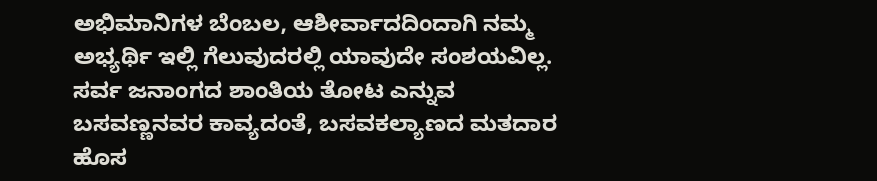ಅಭಿಮಾನಿಗಳ ಬೆಂಬಲ, ಆಶೀರ್ವಾದದಿಂದಾಗಿ ನಮ್ಮ ಅಭ್ಯರ್ಥಿ ಇಲ್ಲಿ ಗೆಲುವುದರಲ್ಲಿ ಯಾವುದೇ ಸಂಶಯವಿಲ್ಲ. ಸರ್ವ ಜನಾಂಗದ ಶಾಂತಿಯ ತೋಟ ಎನ್ನುವ ಬಸವಣ್ಣನವರ ಕಾವ್ಯದಂತೆ, ಬಸವಕಲ್ಯಾಣದ ಮತದಾರ ಹೊಸ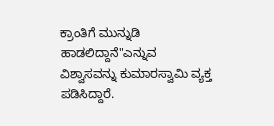ಕ್ರಾಂತಿಗೆ ಮುನ್ನುಡಿ ಹಾಡಲಿದ್ದಾನೆ"ಎನ್ನುವ ವಿಶ್ವಾಸವನ್ನು ಕುಮಾರಸ್ವಾಮಿ ವ್ಯಕ್ತ ಪಡಿಸಿದ್ದಾರೆ.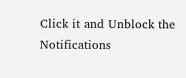Click it and Unblock the Notifications